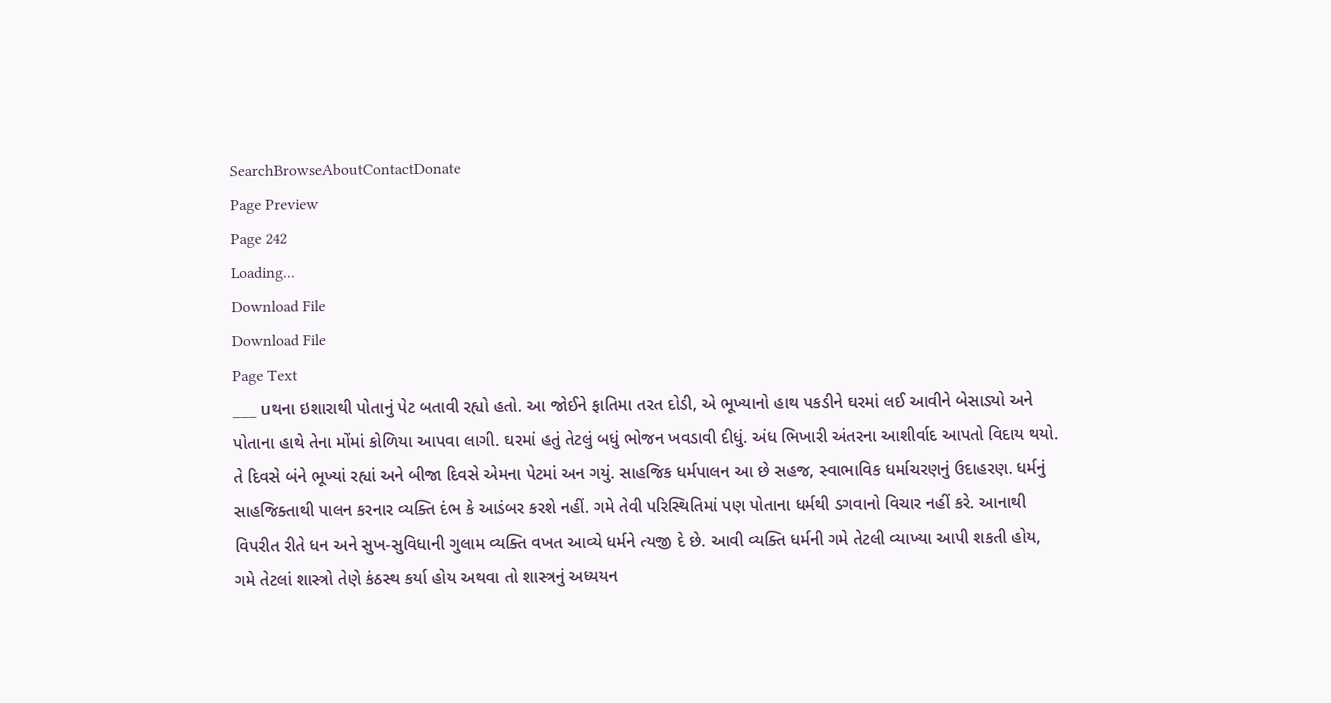SearchBrowseAboutContactDonate
Page Preview
Page 242
Loading...
Download File
Download File
Page Text
___ uથના ઇશારાથી પોતાનું પેટ બતાવી રહ્યો હતો. આ જોઈને ફાતિમા તરત દોડી, એ ભૂખ્યાનો હાથ પકડીને ઘરમાં લઈ આવીને બેસાડ્યો અને પોતાના હાથે તેના મોંમાં કોળિયા આપવા લાગી. ઘરમાં હતું તેટલું બધું ભોજન ખવડાવી દીધું. અંધ ભિખારી અંતરના આશીર્વાદ આપતો વિદાય થયો. તે દિવસે બંને ભૂખ્યાં રહ્યાં અને બીજા દિવસે એમના પેટમાં અન ગયું. સાહજિક ધર્મપાલન આ છે સહજ, સ્વાભાવિક ધર્માચરણનું ઉદાહરણ. ધર્મનું સાહજિક્તાથી પાલન કરનાર વ્યક્તિ દંભ કે આડંબર કરશે નહીં. ગમે તેવી પરિસ્થિતિમાં પણ પોતાના ધર્મથી ડગવાનો વિચાર નહીં કરે. આનાથી વિપરીત રીતે ધન અને સુખ-સુવિધાની ગુલામ વ્યક્તિ વખત આવ્યે ધર્મને ત્યજી દે છે. આવી વ્યક્તિ ધર્મની ગમે તેટલી વ્યાખ્યા આપી શકતી હોય, ગમે તેટલાં શાસ્ત્રો તેણે કંઠસ્થ કર્યા હોય અથવા તો શાસ્ત્રનું અધ્યયન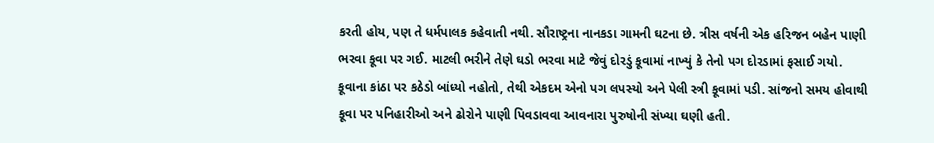કરતી હોય, પણ તે ધર્મપાલક કહેવાતી નથી. સૌરાષ્ટ્રના નાનકડા ગામની ઘટના છે. ત્રીસ વર્ષની એક હરિજન બહેન પાણી ભરવા કૂવા પર ગઈ. માટલી ભરીને તેણે ઘડો ભરવા માટે જેવું દોરડું કૂવામાં નાખ્યું કે તેનો પગ દોરડામાં ફસાઈ ગયો. કૂવાના કાંઠા પર કઠેડો બાંધ્યો નહોતો, તેથી એકદમ એનો પગ લપસ્યો અને પેલી સ્ત્રી કૂવામાં પડી. સાંજનો સમય હોવાથી કૂવા પર પનિહારીઓ અને ઢોરોને પાણી પિવડાવવા આવનારા પુરુષોની સંખ્યા ઘણી હતી.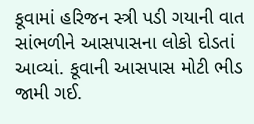કૂવામાં હરિજન સ્ત્રી પડી ગયાની વાત સાંભળીને આસપાસના લોકો દોડતાં આવ્યાં. કૂવાની આસપાસ મોટી ભીડ જામી ગઈ.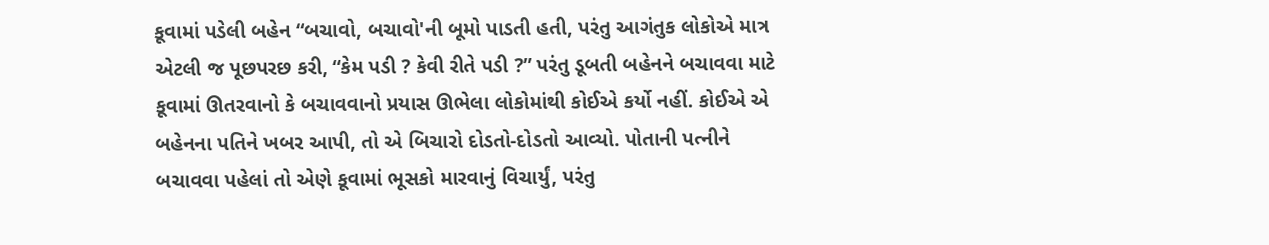કૂવામાં પડેલી બહેન “બચાવો, બચાવો'ની બૂમો પાડતી હતી, પરંતુ આગંતુક લોકોએ માત્ર એટલી જ પૂછપરછ કરી, “કેમ પડી ? કેવી રીતે પડી ?” પરંતુ ડૂબતી બહેનને બચાવવા માટે કૂવામાં ઊતરવાનો કે બચાવવાનો પ્રયાસ ઊભેલા લોકોમાંથી કોઈએ કર્યો નહીં. કોઈએ એ બહેનના પતિને ખબર આપી, તો એ બિચારો દોડતો-દોડતો આવ્યો. પોતાની પત્નીને બચાવવા પહેલાં તો એણે કૂવામાં ભૂસકો મારવાનું વિચાર્યું, પરંતુ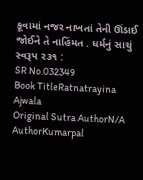કૂવામાં નજર નાખતાં તેની ઊંડાઈ જોઈને તે નાહિંમત . ધર્મનું સાચું સ્વરૂપ ૨૩૧ :
SR No.032349
Book TitleRatnatrayina Ajwala
Original Sutra AuthorN/A
AuthorKumarpal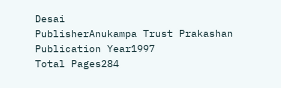Desai
PublisherAnukampa Trust Prakashan
Publication Year1997
Total Pages284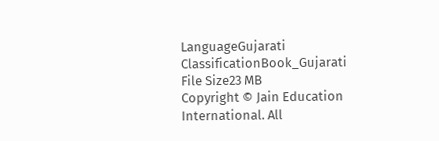LanguageGujarati
ClassificationBook_Gujarati
File Size23 MB
Copyright © Jain Education International. All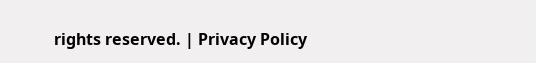rights reserved. | Privacy Policy